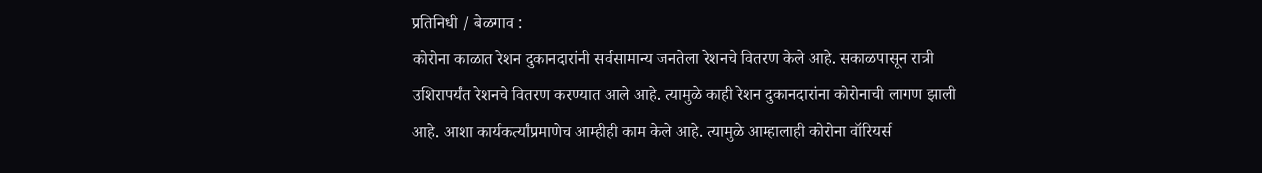प्रतिनिधी / बेळगाव :
कोरोना काळात रेशन दुकानदारांनी सर्वसामान्य जनतेला रेशनचे वितरण केले आहे. सकाळपासून रात्री उशिरापर्यंत रेशनचे वितरण करण्यात आले आहे. त्यामुळे काही रेशन दुकानदारांना कोरोनाची लागण झाली आहे. आशा कार्यकर्त्यांप्रमाणेच आम्हीही काम केले आहे. त्यामुळे आम्हालाही कोरोना वॉरियर्स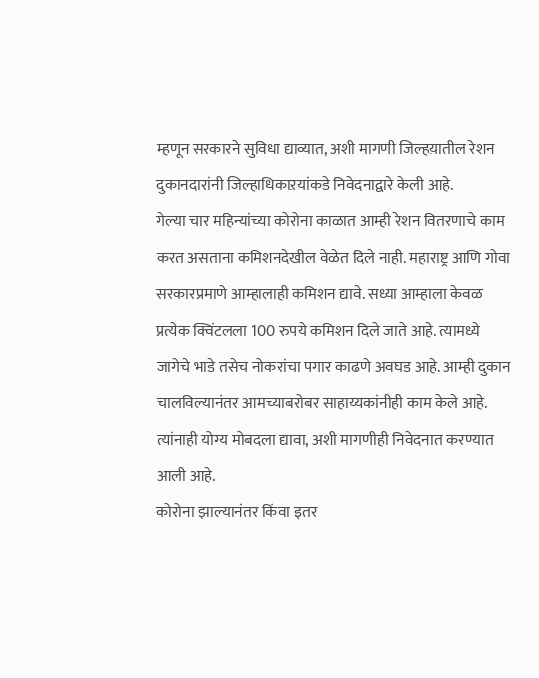म्हणून सरकारने सुविधा द्याव्यात, अशी मागणी जिल्हय़ातील रेशन दुकानदारांनी जिल्हाधिकाऱयांकडे निवेदनाद्वारे केली आहे.
गेल्या चार महिन्यांच्या कोरोना काळात आम्ही रेशन वितरणाचे काम करत असताना कमिशनदेखील वेळेत दिले नाही. महाराष्ट्र आणि गोवा सरकारप्रमाणे आम्हालाही कमिशन द्यावे. सध्या आम्हाला केवळ प्रत्येक क्विंटलला 100 रुपये कमिशन दिले जाते आहे. त्यामध्ये जागेचे भाडे तसेच नोकरांचा पगार काढणे अवघड आहे. आम्ही दुकान चालविल्यानंतर आमच्याबरोबर साहाय्यकांनीही काम केले आहे. त्यांनाही योग्य मोबदला द्यावा, अशी मागणीही निवेदनात करण्यात आली आहे.
कोरोना झाल्यानंतर किंवा इतर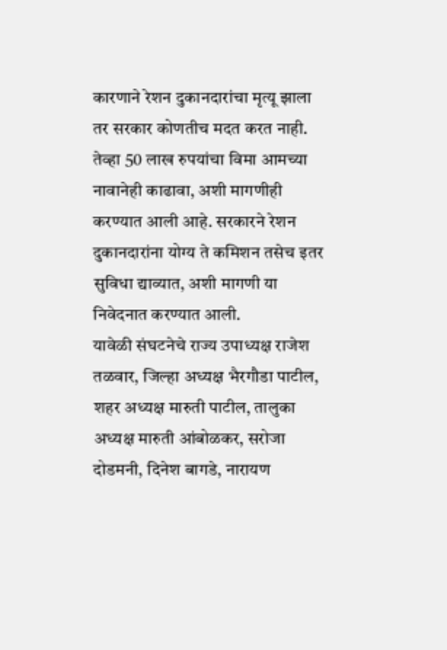कारणाने रेशन दुकानदारांचा मृत्यू झाला तर सरकार कोणतीच मदत करत नाही. तेव्हा 50 लाख रुपयांचा विमा आमच्या नावानेही काढावा, अशी मागणीही करण्यात आली आहे. सरकारने रेशन दुकानदारांना योग्य ते कमिशन तसेच इतर सुविधा द्याव्यात, अशी मागणी या निवेदनात करण्यात आली.
यावेळी संघटनेचे राज्य उपाध्यक्ष राजेश तळवार, जिल्हा अध्यक्ष भैरगौडा पाटील, शहर अध्यक्ष मारुती पाटील, तालुका अध्यक्ष मारुती आंबोळकर, सरोजा दोडमनी, दिनेश बागडे, नारायण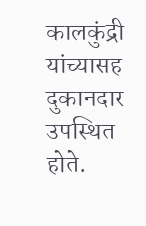कालकुंद्री यांच्यासह दुकानदार उपस्थित होते.